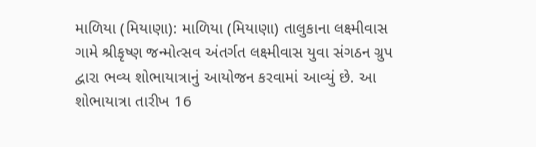માળિયા (મિયાણા): માળિયા (મિયાણા) તાલુકાના લક્ષ્મીવાસ ગામે શ્રીકૃષ્ણ જન્મોત્સવ અંતર્ગત લક્ષ્મીવાસ યુવા સંગઠન ગ્રુપ દ્વારા ભવ્ય શોભાયાત્રાનું આયોજન કરવામાં આવ્યું છે. આ શોભાયાત્રા તારીખ 16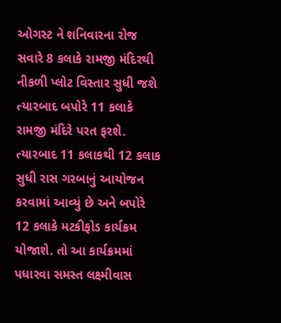ઓગસ્ટ ને શનિવારના રોજ સવારે 8 કલાકે રામજી મંદિરથી નીકળી પ્લોટ વિસ્તાર સુધી જશે ત્યારબાદ બપોરે 11 કલાકે રામજી મંદિરે પરત ફરશે. ત્યારબાદ 11 કલાકથી 12 કલાક સુધી રાસ ગરબાનું આયોજન કરવામાં આવ્યું છે અને બપોરે 12 કલાકે મટકીફોડ કાર્યક્રમ યોજાશે. તો આ કાર્યક્રમમાં પધારવા સમસ્ત લક્ષ્મીવાસ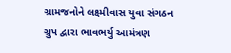ગ્રામજનોને લક્ષ્મીવાસ યુવા સંગઠન ગ્રુપ દ્વારા ભાવભર્યુ આમંત્રણ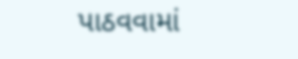પાઠવવામાં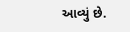આવ્યું છે.